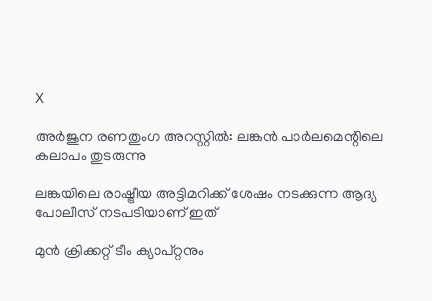X

അര്‍ജുന രണതുംഗ അറസ്റ്റില്‍: ലങ്കന്‍ പാര്‍ലമെന്റിലെ കലാപം തുടരുന്നു

ലങ്കയിലെ രാഷ്ട്രീയ അട്ടിമറിക്ക് ശേഷം നടക്കുന്ന ആദ്യ പോലീസ് നടപടിയാണ് ഇത്

മുന്‍ ക്രിക്കറ്റ് ടീം ക്യാപ്റ്റനും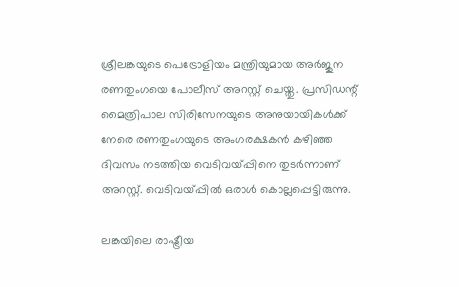ശ്രീലങ്കയുടെ പെട്രോളിയം മന്ത്രിയുമായ അര്‍ജുന രണതുംഗയെ പോലീസ് അറസ്റ്റ് ചെയ്തു. പ്രസിഡന്റ് മൈത്രിപാല സിരിസേനയുടെ അനുയായികള്‍ക്ക് നേരെ രണതുംഗയുടെ അംഗരക്ഷകന്‍ കഴിഞ്ഞ ദിവസം നടത്തിയ വെടിവയ്പ്പിനെ തുടര്‍ന്നാണ് അറസ്റ്റ്. വെടിവയ്പ്പില്‍ ഒരാള്‍ കൊല്ലപ്പെട്ടിരുന്നു.

ലങ്കയിലെ രാഷ്ട്രീയ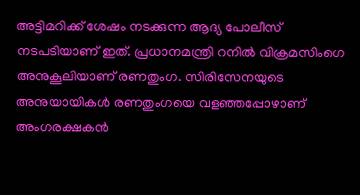അട്ടിമറിക്ക് ശേഷം നടക്കുന്ന ആദ്യ പോലീസ് നടപടിയാണ് ഇത്. പ്രധാനമന്ത്രി റനില്‍ വിക്രമസിംഗെ അനുകൂലിയാണ് രണതുംഗ. സിരിസേനയുടെ അനുയായികള്‍ രണതുംഗയെ വളഞ്ഞപ്പോഴാണ് അംഗരക്ഷകന്‍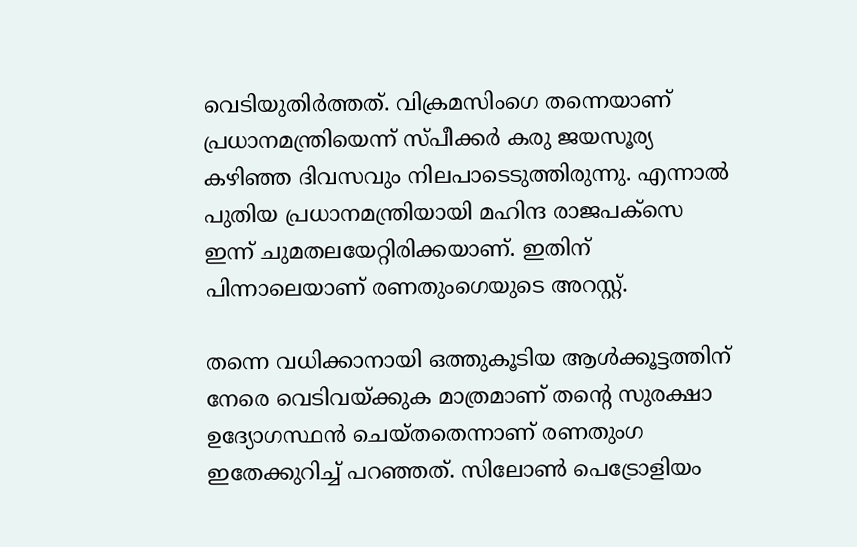വെടിയുതിര്‍ത്തത്. വിക്രമസിംഗെ തന്നെയാണ് പ്രധാനമന്ത്രിയെന്ന് സ്പീക്കര്‍ കരു ജയസൂര്യ കഴിഞ്ഞ ദിവസവും നിലപാടെടുത്തിരുന്നു. എന്നാല്‍ പുതിയ പ്രധാനമന്ത്രിയായി മഹിന്ദ രാജപക്‌സെ ഇന്ന് ചുമതലയേറ്റിരിക്കയാണ്. ഇതിന് പിന്നാലെയാണ് രണതുംഗെയുടെ അറസ്റ്റ്.

തന്നെ വധിക്കാനായി ഒത്തുകൂടിയ ആള്‍ക്കൂട്ടത്തിന് നേരെ വെടിവയ്ക്കുക മാത്രമാണ് തന്റെ സുരക്ഷാ ഉദ്യോഗസ്ഥന്‍ ചെയ്തതെന്നാണ് രണതുംഗ ഇതേക്കുറിച്ച് പറഞ്ഞത്. സിലോണ്‍ പെട്രോളിയം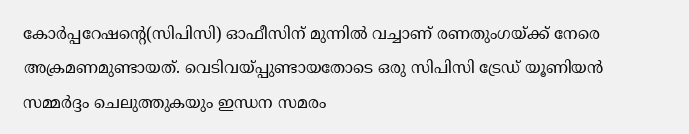കോര്‍പ്പറേഷന്റെ(സിപിസി) ഓഫീസിന് മുന്നില്‍ വച്ചാണ് രണതുംഗയ്ക്ക് നേരെ അക്രമണമുണ്ടായത്. വെടിവയ്പ്പുണ്ടായതോടെ ഒരു സിപിസി ട്രേഡ് യൂണിയന്‍ സമ്മര്‍ദ്ദം ചെലുത്തുകയും ഇന്ധന സമരം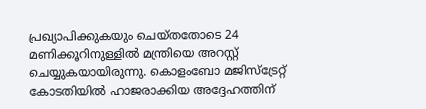പ്രഖ്യാപിക്കുകയും ചെയ്തതോടെ 24 മണിക്കൂറിനുള്ളില്‍ മന്ത്രിയെ അറസ്റ്റ് ചെയ്യുകയായിരുന്നു. കൊളംബോ മജിസ്‌ട്രേറ്റ് കോടതിയില്‍ ഹാജരാക്കിയ അദ്ദേഹത്തിന്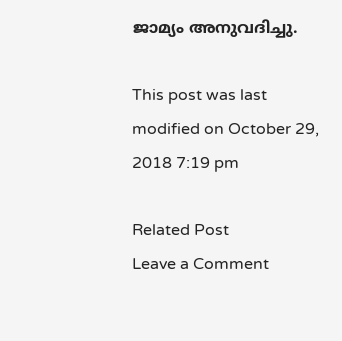ജാമ്യം അനുവദിച്ചു.

This post was last modified on October 29, 2018 7:19 pm

Related Post
Leave a Comment